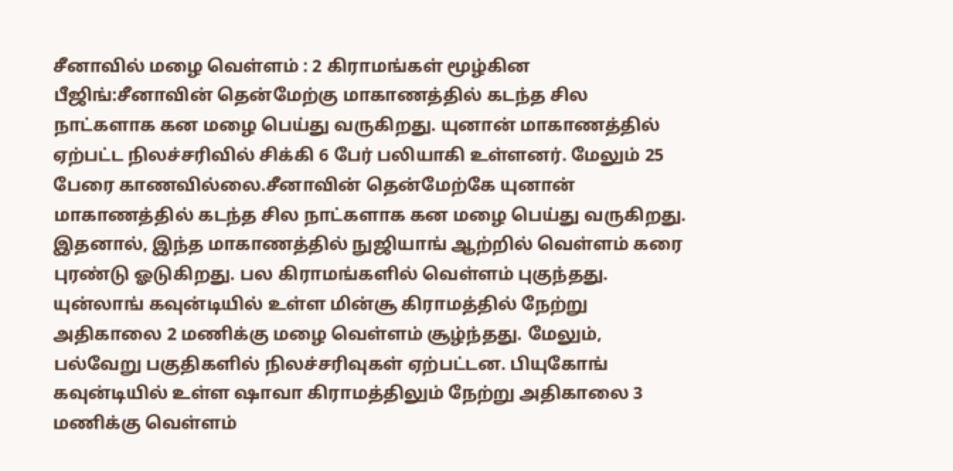சீனாவில் மழை வெள்ளம் : 2 கிராமங்கள் மூழ்கின
பீஜிங்:சீனாவின் தென்மேற்கு மாகாணத்தில் கடந்த சில நாட்களாக கன மழை பெய்து வருகிறது. யுனான் மாகாணத்தில் ஏற்பட்ட நிலச்சரிவில் சிக்கி 6 பேர் பலியாகி உள்ளனர். மேலும் 25 பேரை காணவில்லை.சீனாவின் தென்மேற்கே யுனான் மாகாணத்தில் கடந்த சில நாட்களாக கன மழை பெய்து வருகிறது. இதனால், இந்த மாகாணத்தில் நுஜியாங் ஆற்றில் வெள்ளம் கரை புரண்டு ஓடுகிறது. பல கிராமங்களில் வெள்ளம் புகுந்தது. யுன்லாங் கவுன்டியில் உள்ள மின்சூ கிராமத்தில் நேற்று அதிகாலை 2 மணிக்கு மழை வெள்ளம் சூழ்ந்தது. மேலும், பல்வேறு பகுதிகளில் நிலச்சரிவுகள் ஏற்பட்டன. பியுகோங் கவுன்டியில் உள்ள ஷாவா கிராமத்திலும் நேற்று அதிகாலை 3 மணிக்கு வெள்ளம்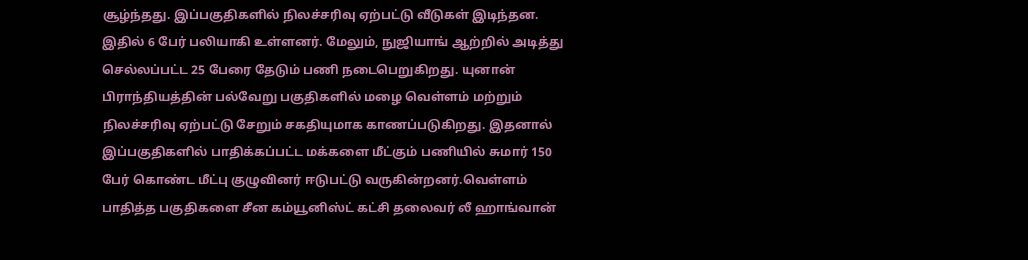சூழ்ந்தது. இப்பகுதிகளில் நிலச்சரிவு ஏற்பட்டு வீடுகள் இடிந்தன. இதில் 6 பேர் பலியாகி உள்ளனர். மேலும், நுஜியாங் ஆற்றில் அடித்து செல்லப்பட்ட 25 பேரை தேடும் பணி நடைபெறுகிறது. யுனான் பிராந்தியத்தின் பல்வேறு பகுதிகளில் மழை வெள்ளம் மற்றும் நிலச்சரிவு ஏற்பட்டு சேறும் சகதியுமாக காணப்படுகிறது. இதனால் இப்பகுதிகளில் பாதிக்கப்பட்ட மக்களை மீட்கும் பணியில் சுமார் 150 பேர் கொண்ட மீட்பு குழுவினர் ஈடுபட்டு வருகின்றனர்.வெள்ளம் பாதித்த பகுதிகளை சீன கம்யூனிஸ்ட் கட்சி தலைவர் லீ ஹாங்வான்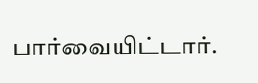பார்வையிட்டார்.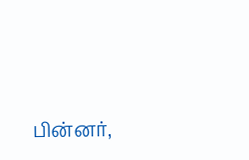பின்னர்,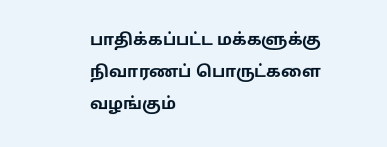பாதிக்கப்பட்ட மக்களுக்கு நிவாரணப் பொருட்களை வழங்கும்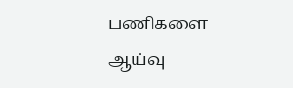பணிகளை ஆய்வு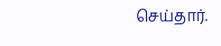செய்தார்.